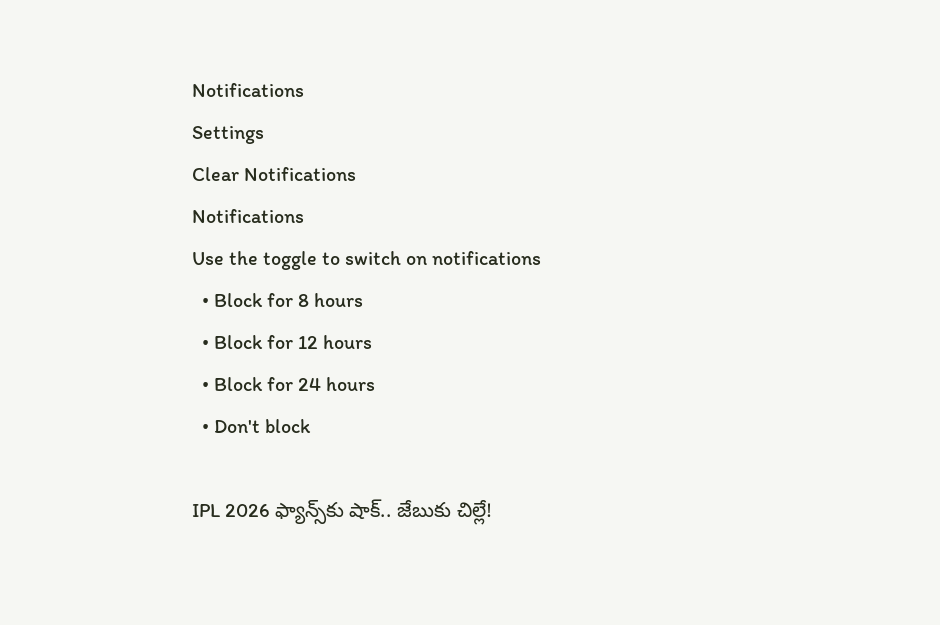Notifications
Settings
Clear Notifications
Notifications
Use the toggle to switch on notifications
  • Block for 8 hours
  • Block for 12 hours
  • Block for 24 hours
  • Don't block

IPL 2026 ఫ్యాన్స్‌కు షాక్.. జేబుకు చిల్లే!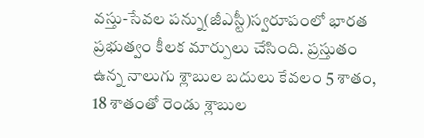వస్తు-సేవల పన్ను(జీఎస్టీ)స్వరూపంలో భారత ప్రభుత్వం కీలక మార్పులు చేసింది. ప్రస్తుతం ఉన్న నాలుగు శ్లాబుల బదులు కేవలం 5 శాతం, 18 శాతంతో రెండు శ్లాబుల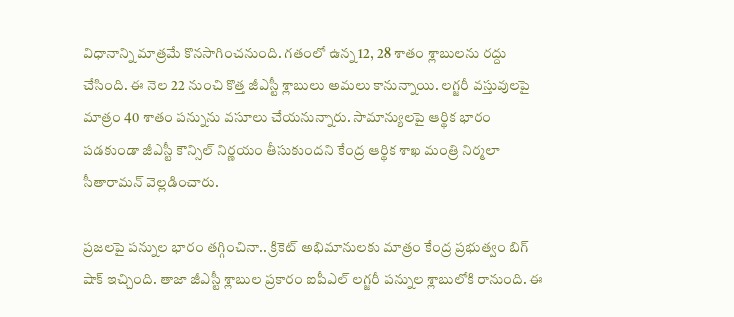విధానాన్ని మాత్రమే కొనసాగించనుంది. గతంలో ఉన్న 12, 28 శాతం శ్లాబులను రద్దు చేసింది. ఈ నెల 22 నుంచి కొత్త జీఎస్టీ శ్లాబులు అమలు కానున్నాయి. లగ్జరీ వస్తువులపై మాత్రం 40 శాతం పన్నును వసూలు చేయనున్నారు. సామాన్యులపై ఆర్థిక భారం పడకుండా జీఎస్టీ కౌన్సిల్ నిర్ణయం తీసుకుందని కేంద్ర ఆర్థిక శాఖ మంత్రి నిర్మలా సీతారామన్ వెల్లడించారు.

ప్రజలపై పన్నుల భారం తగ్గించినా.. క్రికెట్ అభిమానులకు మాత్రం కేంద్ర ప్రభుత్వం బిగ్ షాక్ ఇచ్చింది. తాజా జీఎస్టీ శ్లాబుల ప్రకారం ఐపీఎల్ లగ్జరీ పన్నుల శ్లాబులోకి రానుంది. ఈ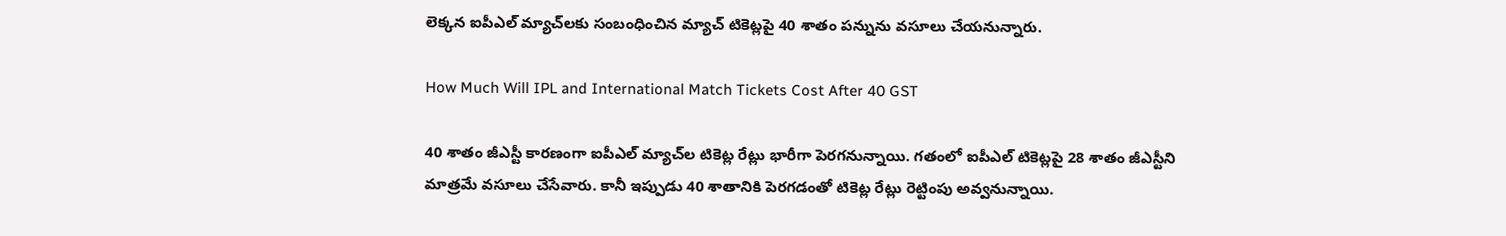లెక్కన ఐపీఎల్ మ్యాచ్‌లకు సంబంధించిన మ్యాచ్ టికెట్లపై 40 శాతం పన్నును వసూలు చేయనున్నారు.

How Much Will IPL and International Match Tickets Cost After 40 GST

40 శాతం జీఎస్టీ కారణంగా ఐపీఎల్‌ మ్యాచ్‌ల టికెట్ల రేట్లు భారీగా పెరగనున్నాయి. గతంలో ఐపీఎల్ టికెట్లపై 28 శాతం జీఎస్టీని మాత్రమే వసూలు చేసేవారు. కానీ ఇప్పుడు 40 శాతానికి పెరగడంతో టికెట్ల రేట్లు రెట్టింపు అవ్వనున్నాయి.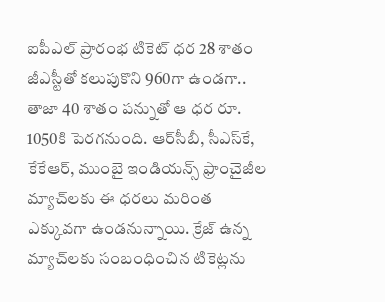ఐపీఎల్ ప్రారంభ టికెట్ ధర 28 శాతం జీఎస్టీతో కలుపుకొని 960గా ఉండగా.. తాజా 40 శాతం పన్నుతో ఆ ధర రూ. 1050కి పెరగనుంది. ఆర్‌సీబీ, సీఎస్‌కే, కేకేఆర్, ముంబై ఇండియన్స్ ఫ్రాంచైజీల మ్యాచ్‌లకు ఈ ధరలు మరింత ఎక్కువగా ఉండనున్నాయి. క్రేజ్ ఉన్న మ్యాచ్‌లకు సంబంధించిన టికెట్లను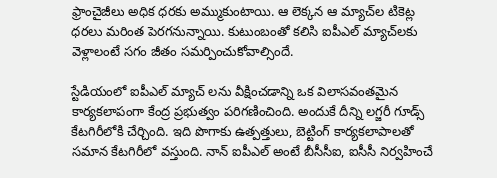ఫ్రాంచైజీలు అధిక ధరకు అమ్ముకుంటాయి. ఆ లెక్కన ఆ మ్యాచ్‌ల టికెట్ల ధరలు మరింత పెరగనున్నాయి. కుటుంబంతో కలిసి ఐపీఎల్ మ్యాచ్‌లకు వెళ్లాలంటే సగం జీతం సమర్పించుకోవాల్సిందే.

స్టేడియంలో ఐపీఎల్ మ్యాచ్ లను వీక్షించడాన్ని ఒక విలాసవంతమైన కార్యకలాపంగా కేంద్ర ప్రభుత్వం పరిగణించింది. అందుకే దీన్ని లగ్జరీ గూడ్స్ కేటగిరీలోకి చేర్చింది. ఇది పొగాకు ఉత్పత్తులు, బెట్టింగ్ కార్యకలాపాలతో సమాన కేటగిరీలో వస్తుంది. నాన్ ఐపీఎల్ అంటే బీసీసీఐ, ఐసీసీ నిర్వహించే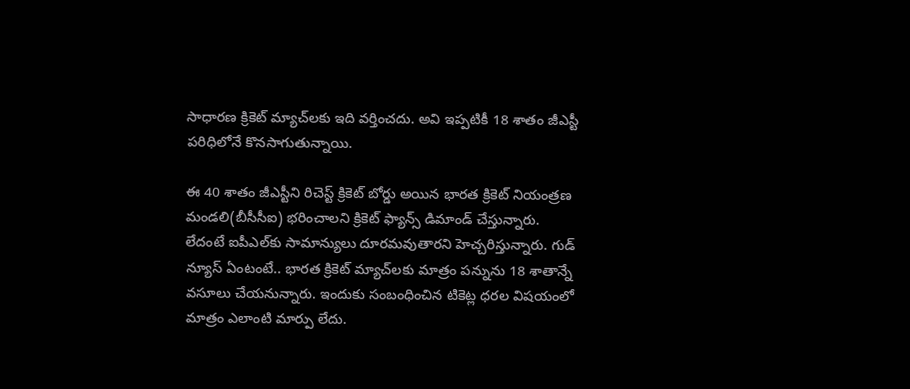సాధారణ క్రికెట్ మ్యాచ్‌లకు ఇది వర్తించదు. అవి ఇప్పటికీ 18 శాతం జీఎస్టీ పరిధిలోనే కొనసాగుతున్నాయి.

ఈ 40 శాతం జీఎస్టీని రిచెస్ట్ క్రికెట్ బోర్డు అయిన భారత క్రికెట్ నియంత్రణ మండలి(బీసీసీఐ) భరించాలని క్రికెట్ ఫ్యాన్స్ డిమాండ్ చేస్తున్నారు. లేదంటే ఐపీఎల్‌కు సామాన్యులు దూరమవుతారని హెచ్చరిస్తున్నారు. గుడ్ న్యూస్ ఏంటంటే.. భారత క్రికెట్ మ్యాచ్‌లకు మాత్రం పన్నును 18 శాతాన్నే వసూలు చేయనున్నారు. ఇందుకు సంబంధించిన టికెట్ల ధరల విషయంలో మాత్రం ఎలాంటి మార్పు లేదు.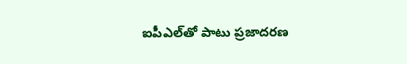ఐపీఎల్‌తో పాటు ప్రజాదరణ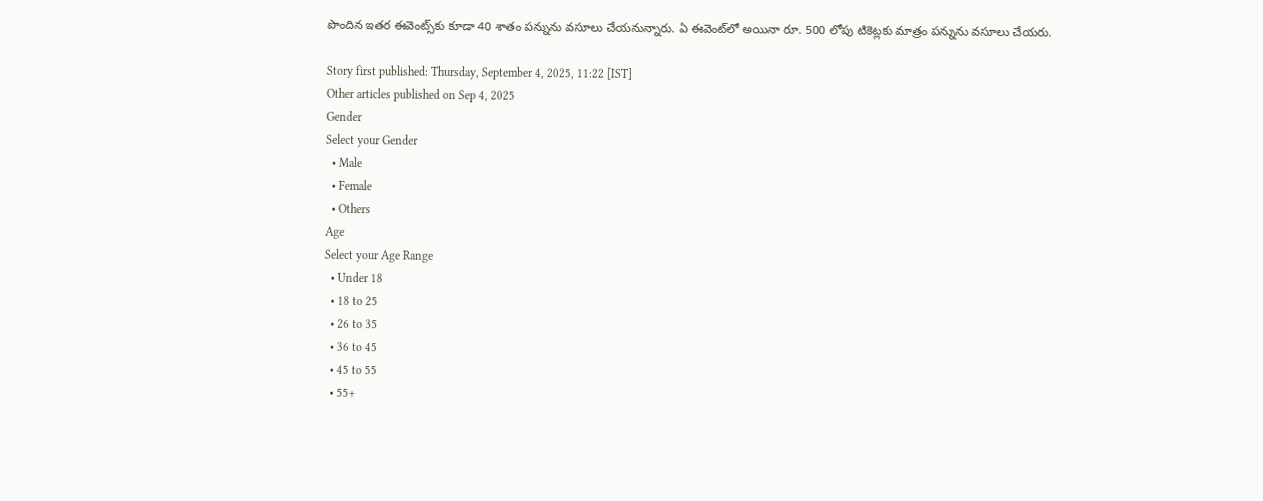పొందిన ఇతర ఈవెంట్స్‌కు కూడా 40 శాతం పన్నును వసూలు చేయనున్నారు. ఏ ఈవెంట్‌లో అయినా రూ. 500 లోపు టికెట్లకు మాత్రం పన్నును వసూలు చేయరు.

Story first published: Thursday, September 4, 2025, 11:22 [IST]
Other articles published on Sep 4, 2025
Gender
Select your Gender
  • Male
  • Female
  • Others
Age
Select your Age Range
  • Under 18
  • 18 to 25
  • 26 to 35
  • 36 to 45
  • 45 to 55
  • 55+